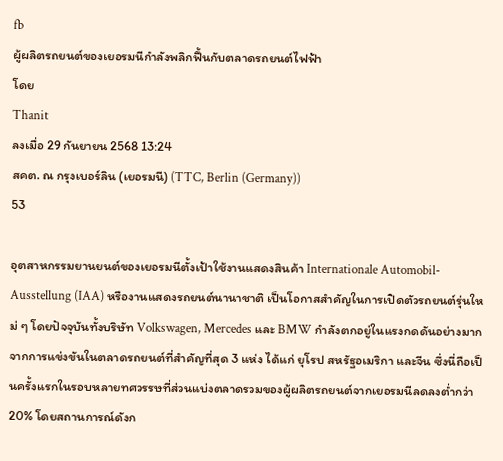fb
ผู้ผลิตรถยนต์ของเยอรมนีกำลังพลิกฟื้นกับตลาดรถยนต์ไฟฟ้า
โดย
Thanit
ลงเมื่อ 29 กันยายน 2568 13:24
สคต. ณ กรุงเบอร์ลิน (เยอรมนี) (TTC, Berlin (Germany))
53

อุตสาหกรรมยานยนต์ของเยอรมนีตั้งเป้าใช้งานแสดงสินค้า Internationale Automobil-Ausstellung (IAA) หรืองานแสดงรถยนต์นานาชาติ เป็นโอกาสสำคัญในการเปิดตัวรถยนต์รุ่นใหม่ ๆ โดยปัจจุบันทั้งบริษัท Volkswagen, Mercedes และ BMW กำลังตกอยู่ในแรงกดดันอย่างมาก จากการแข่งขันในตลาดรถยนต์ที่สำคัญที่สุด 3 แห่ง ได้แก่ ยุโรป สหรัฐอเมริกา และจีน ซึ่งนี่ถือเป็นครั้งแรกในรอบหลายทศวรรษที่ส่วนแบ่งตลาดรวมของผู้ผลิตรถยนต์จากเยอรมนีลดลงต่ำกว่า 20% โดยสถานการณ์ดังก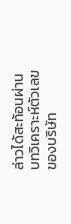ล่าวได้สะท้อนผ่านบทวิเคราะห์ตัวเลขของบริษัท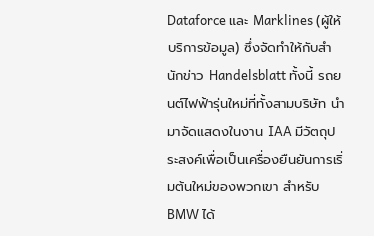Dataforce และ Marklines (ผู้ให้บริการข้อมูล) ซึ่งจัดทำให้กับสำนักข่าว Handelsblatt ทั้งนี้ รถยนต์ไฟฟ้ารุ่นใหม่ที่ทั้งสามบริษัท นำมาจัดแสดงในงาน IAA มีวัตถุประสงค์เพื่อเป็นเครื่องยืนยันการเริ่มต้นใหม่ของพวกเขา สำหรับ BMW ได้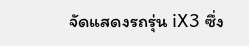จัดแสดงรถรุ่น iX3 ซึ่ง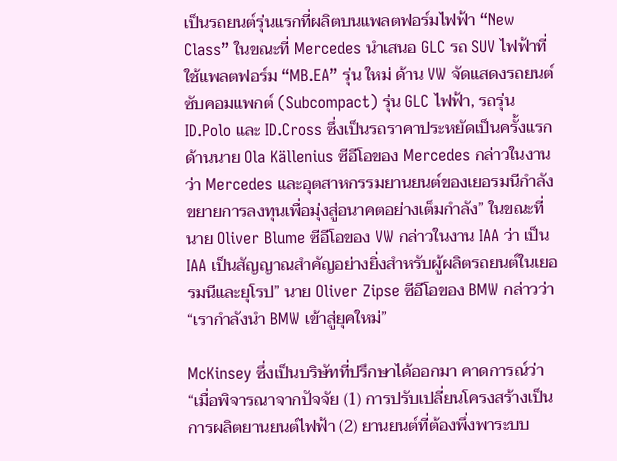เป็นรถยนต์รุ่นแรกที่ผลิตบนแพลตฟอร์มไฟฟ้า “New Class” ในขณะที่ Mercedes นำเสนอ GLC รถ SUV ไฟฟ้าที่ใช้แพลตฟอร์ม “MB.EA” รุ่น ใหม่ ด้าน VW จัดแสดงรถยนต์ซับคอมแพกต์ (Subcompact) รุ่น GLC ไฟฟ้า, รถรุ่น ID.Polo และ ID.Cross ซึ่งเป็นรถราคาประหยัดเป็นครั้งแรก ด้านนาย Ola Källenius ซีอีโอของ Mercedes กล่าวในงานว่า Mercedes และอุตสาหกรรมยานยนต์ของเยอรมนีกำลังขยายการลงทุนเพื่อมุ่งสู่อนาคตอย่างเต็มกำลัง” ในขณะที่ นาย Oliver Blume ซีอีโอของ VW กล่าวในงาน IAA ว่า เป็น IAA เป็นสัญญาณสำคัญอย่างยิ่งสำหรับผู้ผลิตรถยนต์ในเยอรมนีและยุโรป” นาย Oliver Zipse ซีอีโอของ BMW กล่าวว่า “เรากำลังนำ BMW เข้าสู่ยุคใหม่”

McKinsey ซึ่งเป็นบริษัทที่ปรึกษาได้ออกมา คาดการณ์ว่า “เมื่อพิจารณาจากปัจจัย (1) การปรับเปลี่ยนโครงสร้างเป็นการผลิตยานยนต์ไฟฟ้า (2) ยานยนต์ที่ต้องพึ่งพาระบบ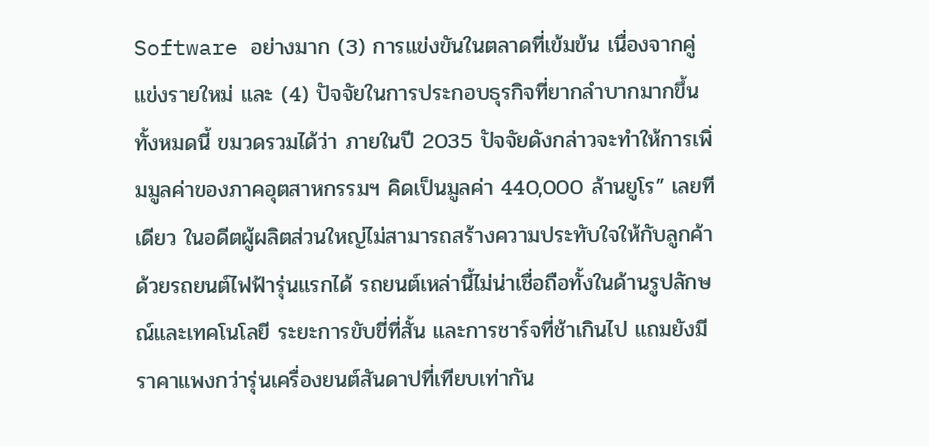Software อย่างมาก (3) การแข่งขันในตลาดที่เข้มข้น เนื่องจากคู่แข่งรายใหม่ และ (4) ปัจจัยในการประกอบธุรกิจที่ยากลำบากมากขึ้น ทั้งหมดนี้ ขมวดรวมได้ว่า ภายในปี 2035 ปัจจัยดังกล่าวจะทำให้การเพิ่มมูลค่าของภาคอุตสาหกรรมฯ คิดเป็นมูลค่า 440,000 ล้านยูโร” เลยทีเดียว ในอดีตผู้ผลิตส่วนใหญ่ไม่สามารถสร้างความประทับใจให้กับลูกค้าด้วยรถยนต์ไฟฟ้ารุ่นแรกได้ รถยนต์เหล่านี้ไม่น่าเชื่อถือทั้งในด้านรูปลักษณ์และเทคโนโลยี ระยะการขับขี่ที่สั้น และการชาร์จที่ช้าเกินไป แถมยังมีราคาแพงกว่ารุ่นเครื่องยนต์สันดาปที่เทียบเท่ากัน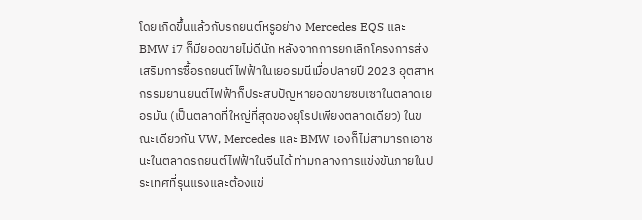โดยเกิดขึ้นแล้วกับรถยนต์หรูอย่าง Mercedes EQS และ BMW i7 ก็มียอดขายไม่ดีนัก หลังจากการยกเลิกโครงการส่งเสริมการซื้อรถยนต์ไฟฟ้าในเยอรมนีเมื่อปลายปี 2023 อุตสาหกรรมยานยนต์ไฟฟ้าก็ประสบปัญหายอดขายซบเซาในตลาดเยอรมัน (เป็นตลาดที่ใหญ่ที่สุดของยุโรปเพียงตลาดเดียว) ในขณะเดียวกัน VW, Mercedes และ BMW เองก็ไม่สามารถเอาชนะในตลาดรถยนต์ไฟฟ้าในจีนได้ ท่ามกลางการแข่งขันภายในประเทศที่รุนแรงและต้องแข่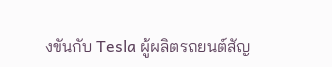งขันกับ Tesla ผู้ผลิตรถยนต์สัญ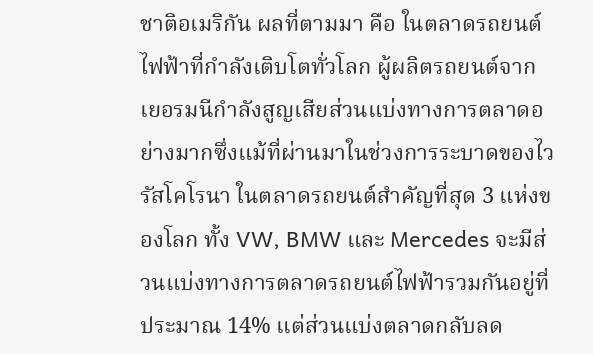ชาติอเมริกัน ผลที่ตามมา คือ ในตลาดรถยนต์ไฟฟ้าที่กำลังเติบโตทั่วโลก ผู้ผลิตรถยนต์จากเยอรมนีกำลังสูญเสียส่วนแบ่งทางการตลาดอย่างมากซึ่งแม้ที่ผ่านมาในช่วงการระบาดของไวรัสโคโรนา ในตลาดรถยนต์สำคัญที่สุด 3 แห่งของโลก ทั้ง VW, BMW และ Mercedes จะมีส่วนแบ่งทางการตลาดรถยนต์ไฟฟ้ารวมกันอยู่ที่ประมาณ 14% แต่ส่วนแบ่งตลาดกลับลด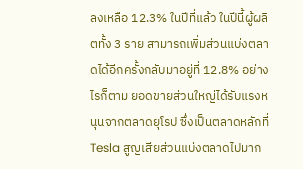ลงเหลือ 12.3% ในปีที่แล้ว ในปีนี้ผู้ผลิตทั้ง 3 ราย สามารถเพิ่มส่วนแบ่งตลาดได้อีกครั้งกลับมาอยู่ที่ 12.8% อย่างไรก็ตาม ยอดขายส่วนใหญ่ได้รับแรงหนุนจากตลาดยุโรป ซึ่งเป็นตลาดหลักที่ Tesla สูญเสียส่วนแบ่งตลาดไปมาก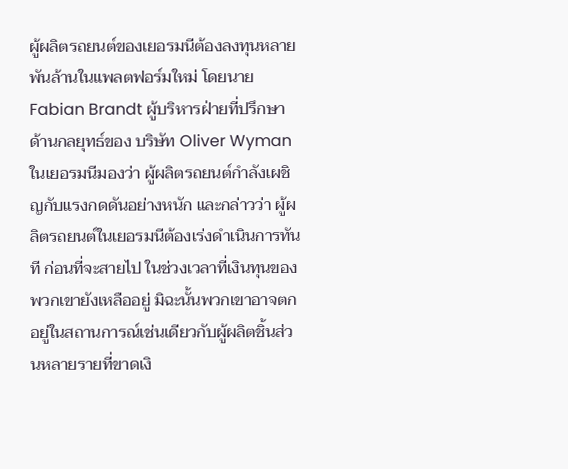ผู้ผลิตรถยนต์ของเยอรมนีต้องลงทุนหลายพันล้านในแพลตฟอร์มใหม่ โดยนาย Fabian Brandt ผู้บริหารฝ่ายที่ปรึกษาด้านกลยุทธ์ของ บริษัท Oliver Wyman ในเยอรมนีมองว่า ผู้ผลิตรถยนต์กำลังเผชิญกับแรงกดดันอย่างหนัก และกล่าวว่า ผู้ผลิตรถยนต์ในเยอรมนีต้องเร่งดำเนินการทันที ก่อนที่จะสายไป ในช่วงเวลาที่เงินทุนของพวกเขายังเหลืออยู่ มิฉะนั้นพวกเขาอาจตกอยู่ในสถานการณ์เช่นเดียวกับผู้ผลิตชิ้นส่วนหลายรายที่ขาดเงิ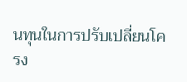นทุนในการปรับเปลี่ยนโครง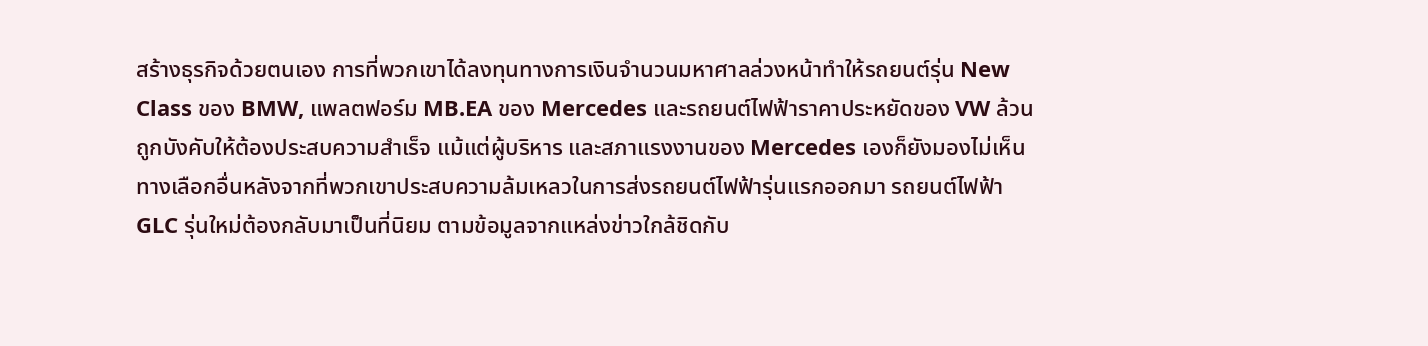สร้างธุรกิจด้วยตนเอง การที่พวกเขาได้ลงทุนทางการเงินจำนวนมหาศาลล่วงหน้าทำให้รถยนต์รุ่น New Class ของ BMW, แพลตฟอร์ม MB.EA ของ Mercedes และรถยนต์ไฟฟ้าราคาประหยัดของ VW ล้วนถูกบังคับให้ต้องประสบความสำเร็จ แม้แต่ผู้บริหาร และสภาแรงงานของ Mercedes เองก็ยังมองไม่เห็นทางเลือกอื่นหลังจากที่พวกเขาประสบความล้มเหลวในการส่งรถยนต์ไฟฟ้ารุ่นแรกออกมา รถยนต์ไฟฟ้า GLC รุ่นใหม่ต้องกลับมาเป็นที่นิยม ตามข้อมูลจากแหล่งข่าวใกล้ชิดกับ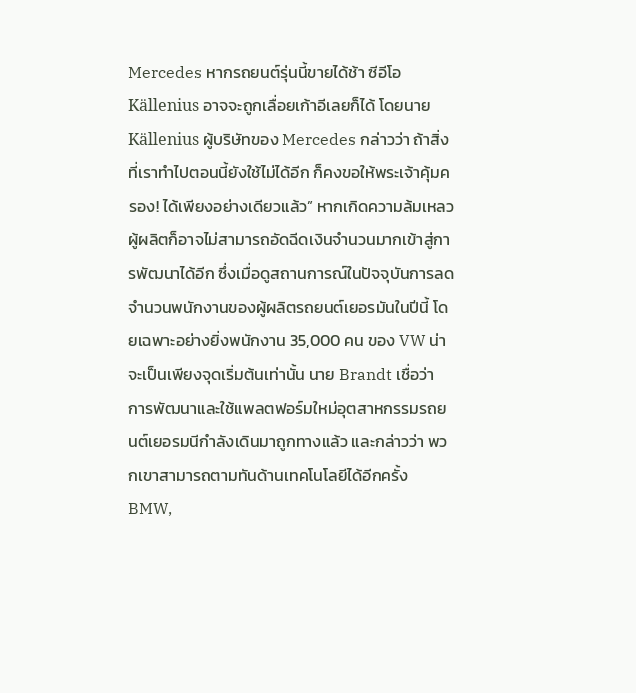Mercedes หากรถยนต์รุ่นนี้ขายได้ช้า ซีอีโอ Källenius อาจจะถูกเลื่อยเก้าอีเลยก็ได้ โดยนาย Källenius ผู้บริษัทของ Mercedes กล่าวว่า ถ้าสิ่งที่เราทำไปตอนนี้ยังใช้ไม่ได้อีก ก็คงขอให้พระเจ้าคุ้มครอง! ได้เพียงอย่างเดียวแล้ว” หากเกิดความล้มเหลวผู้ผลิตก็อาจไม่สามารถอัดฉีดเงินจำนวนมากเข้าสู่การพัฒนาได้อีก ซึ่งเมื่อดูสถานการณ์ในปัจจุบันการลดจำนวนพนักงานของผู้ผลิตรถยนต์เยอรมันในปีนี้ โดยเฉพาะอย่างยิ่งพนักงาน 35,000 คน ของ VW น่าจะเป็นเพียงจุดเริ่มต้นเท่านั้น นาย Brandt เชื่อว่า การพัฒนาและใช้แพลตฟอร์มใหม่อุตสาหกรรมรถยนต์เยอรมนีกำลังเดินมาถูกทางแล้ว และกล่าวว่า พวกเขาสามารถตามทันด้านเทคโนโลยีได้อีกครั้ง BMW,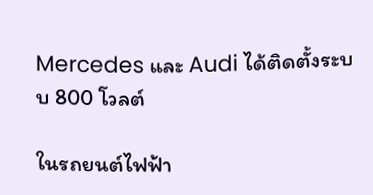Mercedes และ Audi ได้ติดตั้งระบบ 800 โวลต์

ในรถยนต์ไฟฟ้า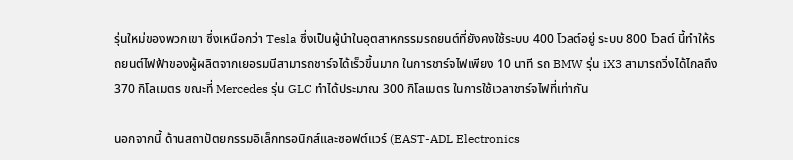รุ่นใหม่ของพวกเขา ซึ่งเหนือกว่า Tesla ซึ่งเป็นผู้นำในอุตสาหกรรมรถยนต์ที่ยังคงใช้ระบบ 400 โวลต์อยู่ ระบบ 800 โวลต์ นี้ทำให้รถยนต์ไฟฟ้าของผู้ผลิตจากเยอรมนีสามารถชาร์จได้เร็วขึ้นมาก ในการชาร์จไฟเพียง 10 นาที รถ BMW รุ่น iX3 สามารถวิ่งได้ไกลถึง 370 กิโลเมตร ขณะที่ Mercedes รุ่น GLC ทำได้ประมาณ 300 กิโลเมตร ในการใช้เวลาชาร์จไฟที่เท่ากัน

นอกจากนี้ ด้านสถาปัตยกรรมอิเล็กทรอนิกส์และซอฟต์แวร์ (EAST-ADL Electronics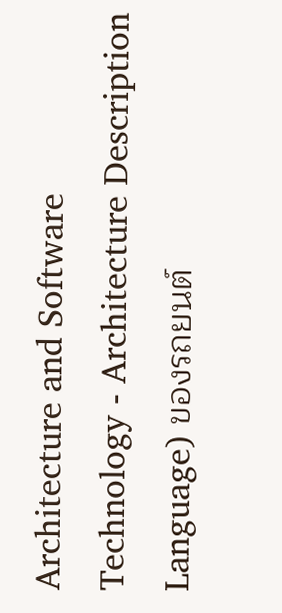Architecture and Software Technology - Architecture Description Language) ของรถยนต์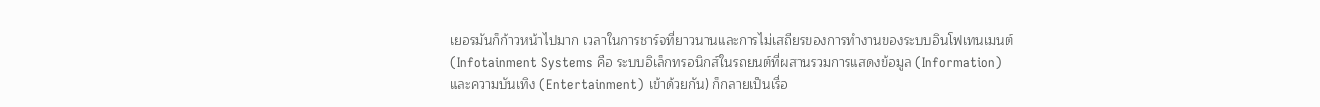เยอรมันก็ก้าวหน้าไปมาก เวลาในการชาร์จที่ยาวนานและการไม่เสถียรของการทำงานของระบบอินโฟเทนเมนต์ (Infotainment Systems คือ ระบบอิเล็กทรอนิกส์ในรถยนต์ที่ผสานรวมการแสดงข้อมูล (Information) และความบันเทิง (Entertainment) เข้าด้วยกัน) ก็กลายเป็นเรื่อ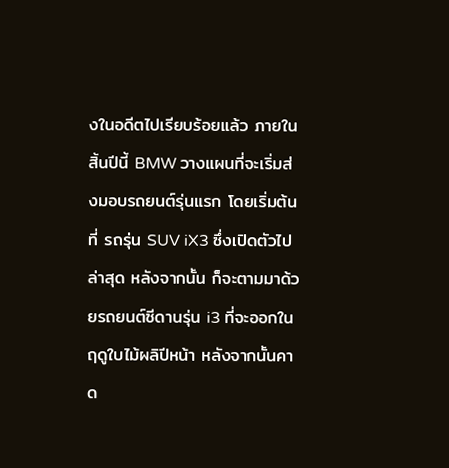งในอดีตไปเรียบร้อยแล้ว ภายในสิ้นปีนี้ BMW วางแผนที่จะเริ่มส่งมอบรถยนต์รุ่นแรก โดยเริ่มต้นที่ รถรุ่น SUV iX3 ซึ่งเปิดตัวไปล่าสุด หลังจากนั้น ก็จะตามมาด้วยรถยนต์ซีดานรุ่น i3 ที่จะออกในฤดูใบไม้ผลิปีหน้า หลังจากนั้นคาด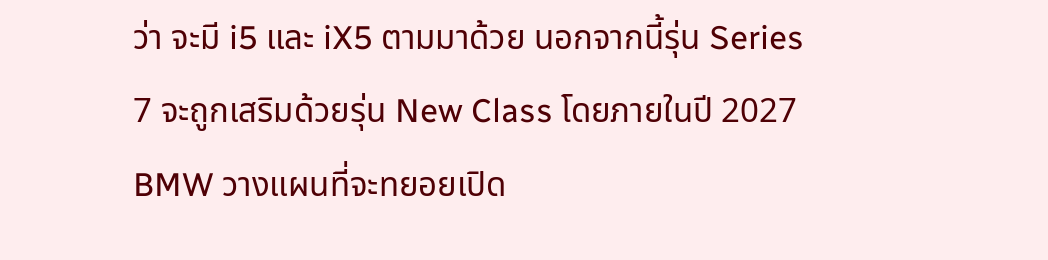ว่า จะมี i5 และ iX5 ตามมาด้วย นอกจากนี้รุ่น Series 7 จะถูกเสริมด้วยรุ่น New Class โดยภายในปี 2027 BMW วางแผนที่จะทยอยเปิด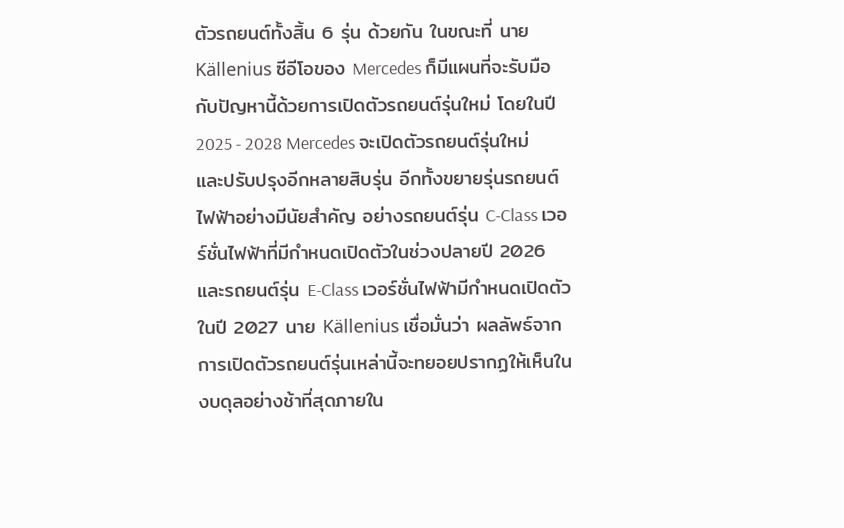ตัวรถยนต์ทั้งสิ้น 6 รุ่น ด้วยกัน ในขณะที่ นาย Källenius ซีอีโอของ Mercedes ก็มีแผนที่จะรับมือกับปัญหานี้ด้วยการเปิดตัวรถยนต์รุ่นใหม่ โดยในปี 2025 - 2028 Mercedes จะเปิดตัวรถยนต์รุ่นใหม่ และปรับปรุงอีกหลายสิบรุ่น อีกทั้งขยายรุ่นรถยนต์ไฟฟ้าอย่างมีนัยสำคัญ อย่างรถยนต์รุ่น C-Class เวอร์ชั่นไฟฟ้าที่มีกำหนดเปิดตัวในช่วงปลายปี 2026 และรถยนต์รุ่น E-Class เวอร์ชั่นไฟฟ้ามีกำหนดเปิดตัวในปี 2027 นาย Källenius เชื่อมั่นว่า ผลลัพธ์จากการเปิดตัวรถยนต์รุ่นเหล่านี้จะทยอยปรากฏให้เห็นในงบดุลอย่างช้าที่สุดภายใน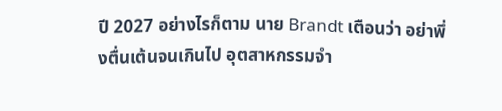ปี 2027 อย่างไรก็ตาม นาย Brandt เตือนว่า อย่าพึ่งตื่นเต้นจนเกินไป อุตสาหกรรมจำ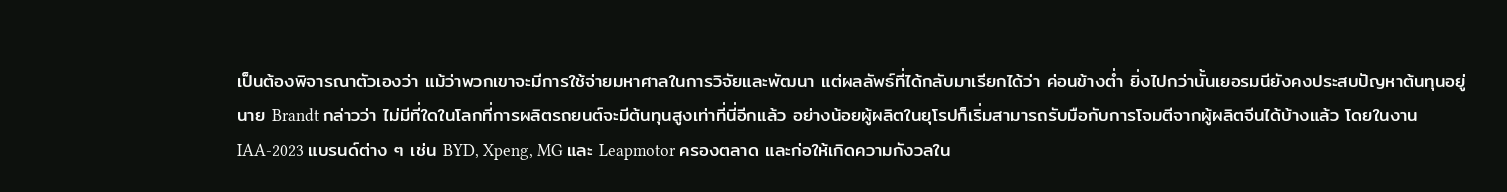เป็นต้องพิจารณาตัวเองว่า แม้ว่าพวกเขาจะมีการใช้จ่ายมหาศาลในการวิจัยและพัฒนา แต่ผลลัพธ์ที่ได้กลับมาเรียกได้ว่า ค่อนข้างต่ำ ยิ่งไปกว่านั้นเยอรมนียังคงประสบปัญหาต้นทุนอยู่ นาย Brandt กล่าวว่า ไม่มีที่ใดในโลกที่การผลิตรถยนต์จะมีต้นทุนสูงเท่าที่นี่อีกแล้ว อย่างน้อยผู้ผลิตในยุโรปก็เริ่มสามารถรับมือกับการโจมตีจากผู้ผลิตจีนได้บ้างแล้ว โดยในงาน IAA-2023 แบรนด์ต่าง ๆ เช่น BYD, Xpeng, MG และ Leapmotor ครองตลาด และก่อให้เกิดความกังวลใน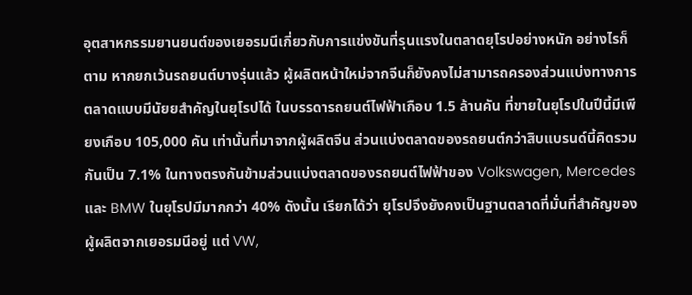อุตสาหกรรมยานยนต์ของเยอรมนีเกี่ยวกับการแข่งขันที่รุนแรงในตลาดยุโรปอย่างหนัก อย่างไรก็ตาม หากยกเว้นรถยนต์บางรุ่นแล้ว ผู้ผลิตหน้าใหม่จากจีนก็ยังคงไม่สามารถครองส่วนแบ่งทางการตลาดแบบมีนัยยสำคัญในยุโรปได้ ในบรรดารถยนต์ไฟฟ้าเกือบ 1.5 ล้านคัน ที่ขายในยุโรปในปีนี้มีเพียงเกือบ 105,000 คัน เท่านั้นที่มาจากผู้ผลิตจีน ส่วนแบ่งตลาดของรถยนต์กว่าสิบแบรนด์นี้คิดรวมกันเป็น 7.1% ในทางตรงกันข้ามส่วนแบ่งตลาดของรถยนต์ไฟฟ้าของ Volkswagen, Mercedes และ BMW ในยุโรปมีมากกว่า 40% ดังนั้น เรียกได้ว่า ยุโรปจึงยังคงเป็นฐานตลาดที่มั่นที่สำคัญของผู้ผลิตจากเยอรมนีอยู่ แต่ VW,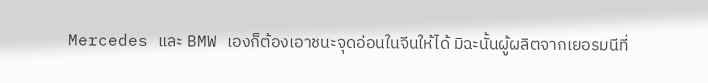Mercedes และ BMW เองก็ต้องเอาชนะจุดอ่อนในจีนให้ได้ มิฉะนั้นผู้ผลิตจากเยอรมนีที่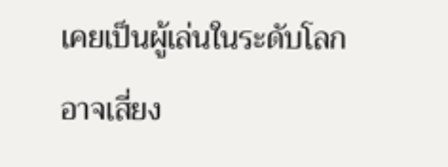เคยเป็นผู้เล่นในระดับโลกอาจเสี่ยง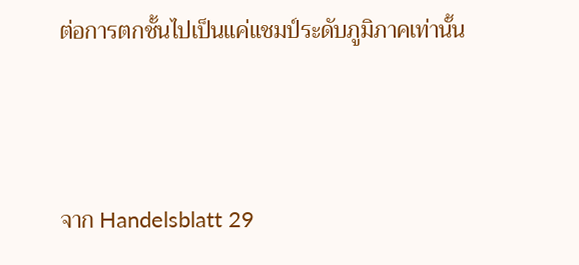ต่อการตกชั้นไปเป็นแค่แชมป์ระดับภูมิภาคเท่านั้น



จาก Handelsblatt 29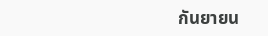กันยายน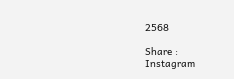2568

Share :
Instagram